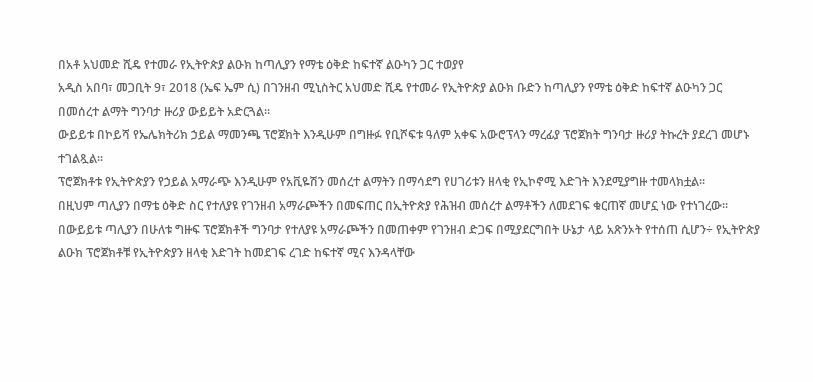በአቶ አህመድ ሺዴ የተመራ የኢትዮጵያ ልዑክ ከጣሊያን የማቴ ዕቅድ ከፍተኛ ልዑካን ጋር ተወያየ
አዲስ አበባ፣ መጋቢት 9፣ 2018 (ኤፍ ኤም ሲ) በገንዘብ ሚኒስትር አህመድ ሺዴ የተመራ የኢትዮጵያ ልዑክ ቡድን ከጣሊያን የማቴ ዕቅድ ከፍተኛ ልዑካን ጋር በመሰረተ ልማት ግንባታ ዙሪያ ውይይት አድርጓል፡፡
ውይይቱ በኮይሻ የኤሌክትሪክ ኃይል ማመንጫ ፕሮጀክት እንዲሁም በግዙፉ የቢሾፍቱ ዓለም አቀፍ አውሮፕላን ማረፊያ ፕሮጀክት ግንባታ ዙሪያ ትኩረት ያደረገ መሆኑ ተገልጿል፡፡
ፕሮጀክቶቱ የኢትዮጵያን የኃይል አማራጭ እንዲሁም የአቪዬሽን መሰረተ ልማትን በማሳደግ የሀገሪቱን ዘላቂ የኢኮኖሚ እድገት እንደሚያግዙ ተመላክቷል፡፡
በዚህም ጣሊያን በማቴ ዕቅድ ስር የተለያዩ የገንዘብ አማራጮችን በመፍጠር በኢትዮጵያ የሕዝብ መሰረተ ልማቶችን ለመደገፍ ቁርጠኛ መሆኗ ነው የተነገረው፡፡
በውይይቱ ጣሊያን በሁለቱ ግዙፍ ፕሮጀክቶች ግንባታ የተለያዩ አማራጮችን በመጠቀም የገንዘብ ድጋፍ በሚያደርግበት ሁኔታ ላይ አጽንኦት የተሰጠ ሲሆን÷ የኢትዮጵያ ልዑክ ፕሮጀክቶቹ የኢትዮጵያን ዘላቂ እድገት ከመደገፍ ረገድ ከፍተኛ ሚና እንዳላቸው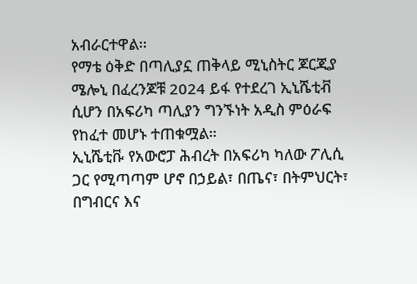አብራርተዋል፡፡
የማቴ ዕቅድ በጣሊያኗ ጠቅላይ ሚኒስትር ጆርጂያ ሜሎኒ በፈረንጆቹ 2024 ይፋ የተደረገ ኢኒሼቲቭ ሲሆን በአፍሪካ ጣሊያን ግንኙነት አዲስ ምዕራፍ የከፈተ መሆኑ ተጠቁሟል።
ኢኒሼቲቩ የአውሮፓ ሕብረት በአፍሪካ ካለው ፖሊሲ ጋር የሚጣጣም ሆኖ በኃይል፣ በጤና፣ በትምህርት፣ በግብርና እና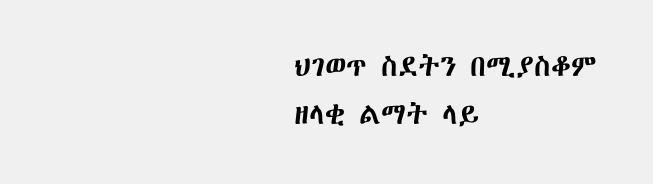ህገወጥ ስደትን በሚያስቆም ዘላቂ ልማት ላይ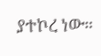ያተኮረ ነው።